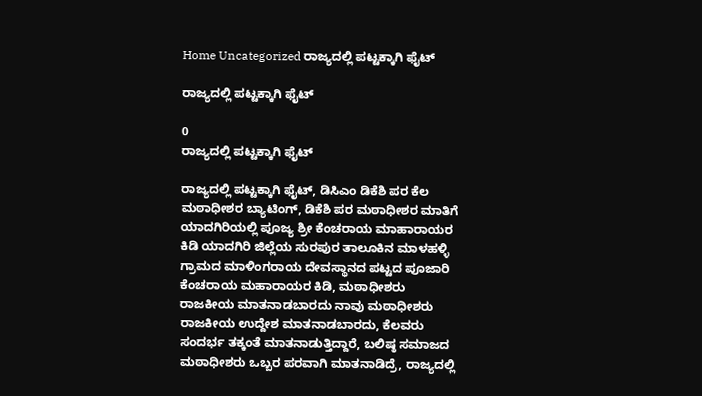Home Uncategorized ರಾಜ್ಯದಲ್ಲಿ ಪಟ್ಟಕ್ಕಾಗಿ ಫೈಟ್

ರಾಜ್ಯದಲ್ಲಿ ಪಟ್ಟಕ್ಕಾಗಿ ಫೈಟ್

0
ರಾಜ್ಯದಲ್ಲಿ ಪಟ್ಟಕ್ಕಾಗಿ ಫೈಟ್

ರಾಜ್ಯದಲ್ಲಿ ಪಟ್ಟಕ್ಕಾಗಿ ಫೈಟ್, ಡಿಸಿಎಂ ಡಿಕೆಶಿ ಪರ ಕೆಲ ಮಠಾಧೀಶರ ಬ್ಯಾಟಿಂಗ್, ಡಿಕೆಶಿ ಪರ ಮಠಾಧೀಶರ ಮಾತಿಗೆ ಯಾದಗಿರಿಯಲ್ಲಿ ಪೂಜ್ಯ ಶ್ರೀ ಕೆಂಚರಾಯ ಮಾಹಾರಾಯರ ಕಿಡಿ ಯಾದಗಿರಿ ಜಿಲ್ಲೆಯ ಸುರಪುರ ತಾಲೂಕಿನ ಮಾಳಹಳ್ಳಿ ಗ್ರಾಮದ ಮಾಳಿಂಗರಾಯ ದೇವಸ್ಥಾನದ ಪಟ್ಟದ ಪೂಜಾರಿ ಕೆಂಚರಾಯ ಮಹಾರಾಯರ ಕಿಡಿ, ಮಠಾಧೀಶರು ರಾಜಕೀಯ ಮಾತನಾಡಬಾರದು ನಾವು ಮಠಾಧೀಶರು ರಾಜಕೀಯ ಉದ್ದೇಶ ಮಾತನಾಡಬಾರದು, ಕೆಲವರು ಸಂದರ್ಭ ತಕ್ಕಂತೆ ಮಾತನಾಡುತ್ತಿದ್ದಾರೆ, ಬಲಿಷ್ಠ ಸಮಾಜದ ಮಠಾಧೀಶರು ಒಬ್ಬರ ಪರವಾಗಿ ಮಾತನಾಡಿದ್ರೆ, ರಾಜ್ಯದಲ್ಲಿ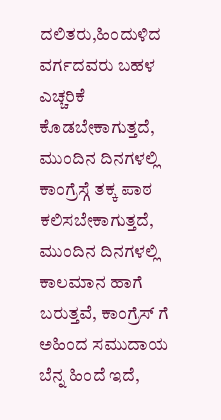ದಲಿತರು,ಹಿಂದುಳಿದ ವರ್ಗದವರು ಬಹಳ ಎಚ್ಚರಿಕೆ ಕೊಡಬೇಕಾಗುತ್ತದೆ, ಮುಂದಿನ ದಿನಗಳಲ್ಲಿ ಕಾಂಗ್ರೆಸ್ಗೆ ತಕ್ಕ ಪಾಠ ಕಲಿಸಬೇಕಾಗುತ್ತದೆ, ಮುಂದಿನ ದಿನಗಳಲ್ಲಿ ಕಾಲಮಾನ ಹಾಗೆ ಬರುತ್ತವೆ, ಕಾಂಗ್ರೆಸ್ ಗೆ ಅಹಿಂದ ಸಮುದಾಯ ಬೆನ್ನ ಹಿಂದೆ ಇದೆ,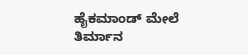ಹೈಕಮಾಂಡ್ ಮೇಲೆ ತಿರ್ಮಾನ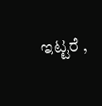ಇಟ್ಟರೆ ,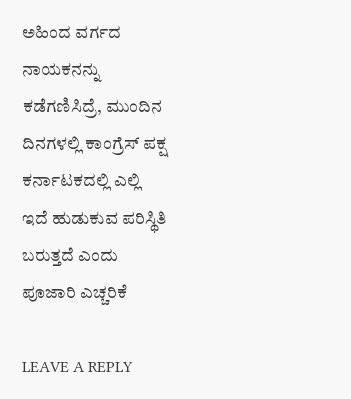ಅಹಿಂದ ವರ್ಗದ ನಾಯಕನನ್ನು ಕಡೆಗಣಿಸಿದ್ರೆ, ಮುಂದಿನ ದಿನಗಳಲ್ಲಿ ಕಾಂಗ್ರೆಸ್ ಪಕ್ಷ ಕರ್ನಾಟಕದಲ್ಲಿ ಎಲ್ಲಿ ಇದೆ ಹುಡುಕುವ ಪರಿಸ್ಥಿತಿ ಬರುತ್ತದೆ ಎಂದು ಪೂಜಾರಿ ಎಚ್ಚರಿಕೆ

LEAVE A REPLY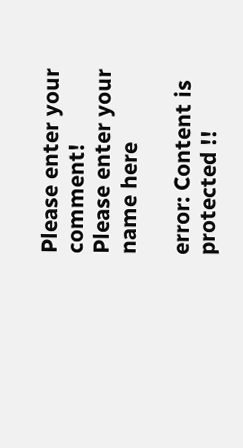Please enter your comment!
Please enter your name here

error: Content is protected !!